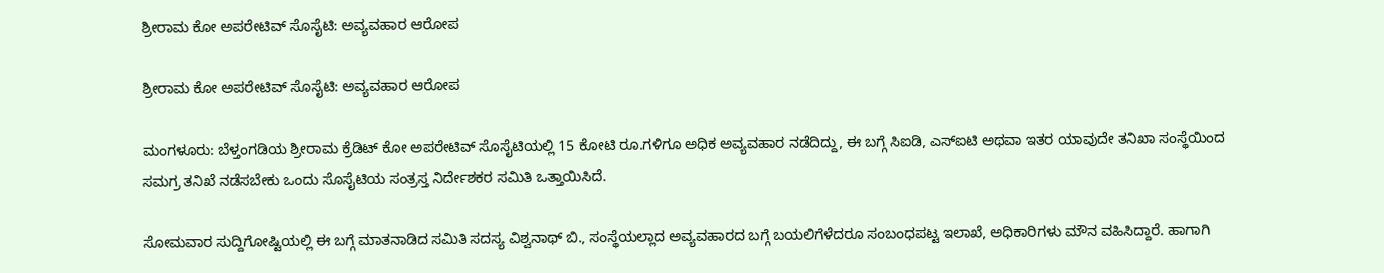ಶ್ರೀರಾಮ ಕೋ ಅಪರೇಟಿವ್ ಸೊಸೈಟಿ: ಅವ್ಯವಹಾರ ಆರೋಪ

ಶ್ರೀರಾಮ ಕೋ ಅಪರೇಟಿವ್ ಸೊಸೈಟಿ: ಅವ್ಯವಹಾರ ಆರೋಪ

ಮಂಗಳೂರು: ಬೆಳ್ತಂಗಡಿಯ ಶ್ರೀರಾಮ ಕ್ರೆಡಿಟ್ ಕೋ ಅಪರೇಟಿವ್ ಸೊಸೈಟಿಯಲ್ಲಿ 15 ಕೋಟಿ ರೂ.ಗಳಿಗೂ ಅಧಿಕ ಅವ್ಯವಹಾರ ನಡೆದಿದ್ದು, ಈ ಬಗ್ಗೆ ಸಿಐಡಿ, ಎಸ್‌ಐಟಿ ಅಥವಾ ಇತರ ಯಾವುದೇ ತನಿಖಾ ಸಂಸ್ಥೆಯಿಂದ ಸಮಗ್ರ ತನಿಖೆ ನಡೆಸಬೇಕು ಒಂದು ಸೊಸೈಟಿಯ ಸಂತ್ರಸ್ತ ನಿರ್ದೇಶಕರ ಸಮಿತಿ ಒತ್ತಾಯಿಸಿದೆ.

ಸೋಮವಾರ ಸುದ್ದಿಗೋಷ್ಟಿಯಲ್ಲಿ ಈ ಬಗ್ಗೆ ಮಾತನಾಡಿದ ಸಮಿತಿ ಸದಸ್ಯ ವಿಶ್ವನಾಥ್ ಬಿ., ಸಂಸ್ಥೆಯಲ್ಲಾದ ಅವ್ಯವಹಾರದ ಬಗ್ಗೆ ಬಯಲಿಗೆಳೆದರೂ ಸಂಬಂಧಪಟ್ಟ ಇಲಾಖೆ, ಅಧಿಕಾರಿಗಳು ಮೌನ ವಹಿಸಿದ್ದಾರೆ. ಹಾಗಾಗಿ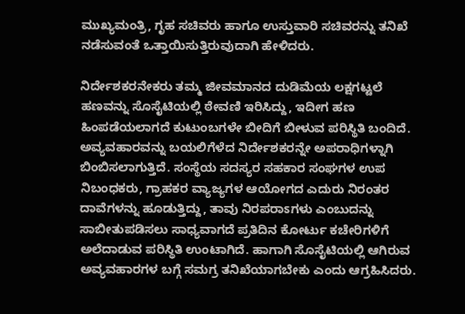ಮುಖ್ಯಮಂತ್ರಿ, ಗೃಹ ಸಚಿವರು ಹಾಗೂ ಉಸ್ತುವಾರಿ ಸಚಿವರನ್ನು ತನಿಖೆ ನಡೆಸುವಂತೆ ಒತ್ತಾಯಿಸುತ್ತಿರುವುದಾಗಿ ಹೇಳಿದರು.

ನಿರ್ದೇಶಕರನೇಕರು ತಮ್ಮ ಜೀವಮಾನದ ದುಡಿಮೆಯ ಲಕ್ಷಗಟ್ಟಲೆ ಹಣವನ್ನು ಸೊಸೈಟಿಯಲ್ಲಿ ಠೇವಣಿ ಇರಿಸಿದ್ದು, ಇದೀಗ ಹಣ ಹಿಂಪಡೆಯಲಾಗದೆ ಕುಟುಂಬಗಳೇ ಬೀದಿಗೆ ಬೀಳುವ ಪರಿಸ್ಥಿತಿ ಬಂದಿದೆ. ಅವ್ಯವಹಾರವನ್ನು ಬಯಲಿಗೆಳೆದ ನಿರ್ದೇಶಕರನ್ನೇ ಅಪರಾಧಿಗಳ್ನಾಗಿ ಬಿಂಬಿಸಲಾಗುತ್ತಿದೆ. ಸಂಸ್ಥೆಯ ಸದಸ್ಯರ ಸಹಕಾರ ಸಂಘಗಳ ಉಪ ನಿಬಂಧಕರು, ಗ್ರಾಹಕರ ವ್ಯಾಜ್ಯಗಳ ಆಯೋಗದ ಎದುರು ನಿರಂತರ ದಾವೆಗಳನ್ನು ಹೂಡುತ್ತಿದ್ದು, ತಾವು ನಿರಪರಾಽಗಳು ಎಂಬುದನ್ನು ಸಾಬೀತುಪಡಿಸಲು ಸಾಧ್ಯವಾಗದೆ ಪ್ರತಿದಿನ ಕೋರ್ಟು ಕಚೇರಿಗಳಿಗೆ ಅಲೆದಾಡುವ ಪರಿಸ್ಥಿತಿ ಉಂಟಾಗಿದೆ. ಹಾಗಾಗಿ ಸೊಸೈಟಿಯಲ್ಲಿ ಆಗಿರುವ ಅವ್ಯವಹಾರಗಳ ಬಗ್ಗೆ ಸಮಗ್ರ ತನಿಖೆಯಾಗಬೇಕು ಎಂದು ಆಗ್ರಹಿಸಿದರು.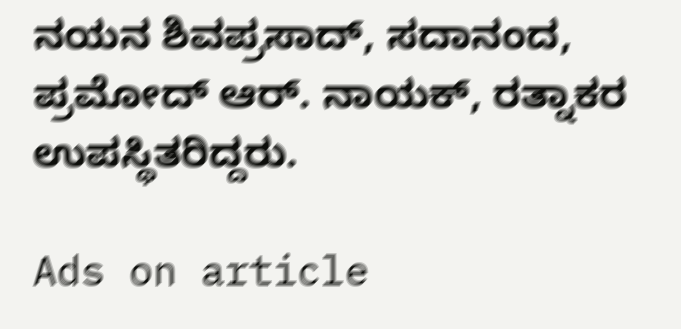ನಯನ ಶಿವಪ್ರಸಾದ್, ಸದಾನಂದ, ಪ್ರಮೋದ್ ಆರ್. ನಾಯಕ್, ರತ್ನಾಕರ ಉಪಸ್ಥಿತರಿದ್ದರು.

Ads on article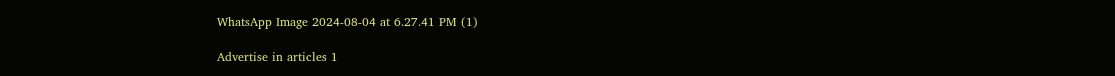WhatsApp Image 2024-08-04 at 6.27.41 PM (1)

Advertise in articles 1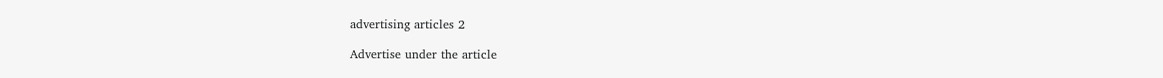advertising articles 2

Advertise under the article